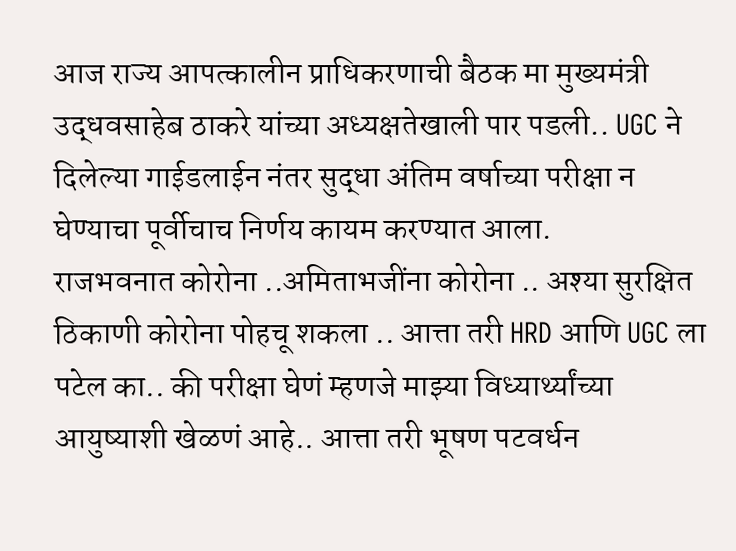आज राज्य आपत्कालीन प्राधिकरणाची बैठक मा मुख्यमंत्री उद्धवसाहेब ठाकरे यांच्या अध्यक्षतेखाली पार पडली.. UGC ने दिलेल्या गाईडलाईन नंतर सुद्धा अंतिम वर्षाच्या परीक्षा न घेण्याचा पूर्वीचाच निर्णय कायम करण्यात आला.
राजभवनात कोरोना ..अमिताभजींना कोरोना .. अश्या सुरक्षित ठिकाणी कोरोना पोहचू शकला .. आत्ता तरी HRD आणि UGC ला पटेल का.. की परीक्षा घेणं म्हणजे माझ्या विध्यार्थ्यांच्या आयुष्याशी खेळणं आहे.. आत्ता तरी भूषण पटवर्धन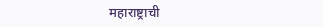महाराष्ट्राची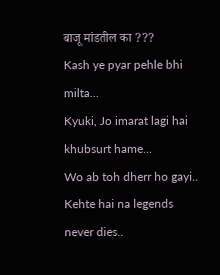बाजू मांडतील का ???
Kash ye pyar pehle bhi milta...
Kyuki, Jo imarat lagi hai khubsurt hame...
Wo ab toh dherr ho gayi..
Kehte hai na legends never dies..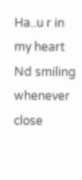Ha..u r in my heart Nd smiling whenever close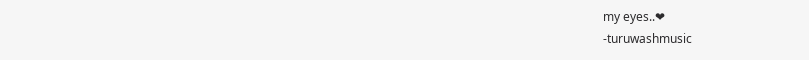my eyes..❤
-turuwashmusic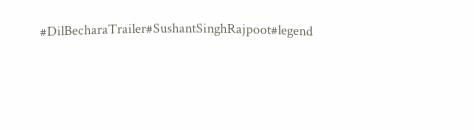#DilBecharaTrailer#SushantSinghRajpoot#legend